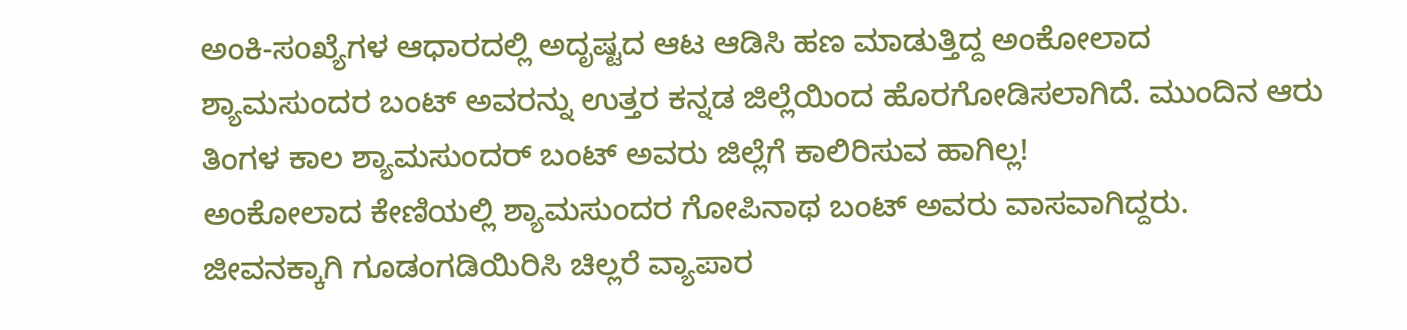ಅಂಕಿ-ಸoಖ್ಯೆಗಳ ಆಧಾರದಲ್ಲಿ ಅದೃಷ್ಟದ ಆಟ ಆಡಿಸಿ ಹಣ ಮಾಡುತ್ತಿದ್ದ ಅಂಕೋಲಾದ ಶ್ಯಾಮಸುಂದರ ಬಂಟ್ ಅವರನ್ನು ಉತ್ತರ ಕನ್ನಡ ಜಿಲ್ಲೆಯಿಂದ ಹೊರಗೋಡಿಸಲಾಗಿದೆ. ಮುಂದಿನ ಆರು ತಿಂಗಳ ಕಾಲ ಶ್ಯಾಮಸುಂದರ್ ಬಂಟ್ ಅವರು ಜಿಲ್ಲೆಗೆ ಕಾಲಿರಿಸುವ ಹಾಗಿಲ್ಲ!
ಅಂಕೋಲಾದ ಕೇಣಿಯಲ್ಲಿ ಶ್ಯಾಮಸುಂದರ ಗೋಪಿನಾಥ ಬಂಟ್ ಅವರು ವಾಸವಾಗಿದ್ದರು. ಜೀವನಕ್ಕಾಗಿ ಗೂಡಂಗಡಿಯಿರಿಸಿ ಚಿಲ್ಲರೆ ವ್ಯಾಪಾರ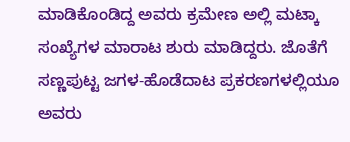ಮಾಡಿಕೊಂಡಿದ್ದ ಅವರು ಕ್ರಮೇಣ ಅಲ್ಲಿ ಮಟ್ಕಾ ಸಂಖ್ಯೆಗಳ ಮಾರಾಟ ಶುರು ಮಾಡಿದ್ದರು. ಜೊತೆಗೆ ಸಣ್ಣಪುಟ್ಟ ಜಗಳ-ಹೊಡೆದಾಟ ಪ್ರಕರಣಗಳಲ್ಲಿಯೂ ಅವರು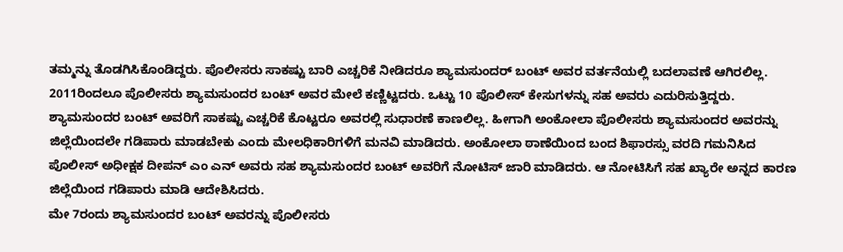ತಮ್ಮನ್ನು ತೊಡಗಿಸಿಕೊಂಡಿದ್ದರು. ಪೊಲೀಸರು ಸಾಕಷ್ಟು ಬಾರಿ ಎಚ್ಚರಿಕೆ ನೀಡಿದರೂ ಶ್ಯಾಮಸುಂದರ್ ಬಂಟ್ ಅವರ ವರ್ತನೆಯಲ್ಲಿ ಬದಲಾವಣೆ ಆಗಿರಲಿಲ್ಲ.
2011ರಿಂದಲೂ ಪೊಲೀಸರು ಶ್ಯಾಮಸುಂದರ ಬಂಟ್ ಅವರ ಮೇಲೆ ಕಣ್ಣಿಟ್ಟದರು. ಒಟ್ಟು 10 ಪೊಲೀಸ್ ಕೇಸುಗಳನ್ನು ಸಹ ಅವರು ಎದುರಿಸುತ್ತಿದ್ದರು. ಶ್ಯಾಮಸುಂದರ ಬಂಟ್ ಅವರಿಗೆ ಸಾಕಷ್ಟು ಎಚ್ಚರಿಕೆ ಕೊಟ್ಟರೂ ಅವರಲ್ಲಿ ಸುಧಾರಣೆ ಕಾಣಲಿಲ್ಲ. ಹೀಗಾಗಿ ಅಂಕೋಲಾ ಪೊಲೀಸರು ಶ್ಯಾಮಸುಂದರ ಅವರನ್ನು ಜಿಲ್ಲೆಯಿಂದಲೇ ಗಡಿಪಾರು ಮಾಡಬೇಕು ಎಂದು ಮೇಲಧಿಕಾರಿಗಳಿಗೆ ಮನವಿ ಮಾಡಿದರು. ಅಂಕೋಲಾ ಠಾಣೆಯಿಂದ ಬಂದ ಶಿಫಾರಸ್ಸು ವರದಿ ಗಮನಿಸಿದ ಪೊಲೀಸ್ ಅಧೀಕ್ಷಕ ದೀಪನ್ ಎಂ ಎನ್ ಅವರು ಸಹ ಶ್ಯಾಮಸುಂದರ ಬಂಟ್ ಅವರಿಗೆ ನೋಟಿಸ್ ಜಾರಿ ಮಾಡಿದರು. ಆ ನೋಟಿಸಿಗೆ ಸಹ ಖ್ಯಾರೇ ಅನ್ನದ ಕಾರಣ ಜಿಲ್ಲೆಯಿಂದ ಗಡಿಪಾರು ಮಾಡಿ ಆದೇಶಿಸಿದರು.
ಮೇ 7ರಂದು ಶ್ಯಾಮಸುಂದರ ಬಂಟ್ ಅವರನ್ನು ಪೊಲೀಸರು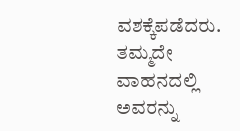ವಶಕ್ಕೆಪಡೆದರು. ತಮ್ಮದೇ ವಾಹನದಲ್ಲಿ ಅವರನ್ನು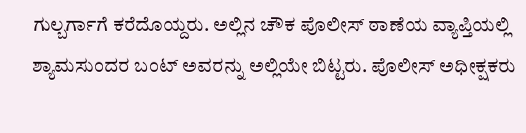ಗುಲ್ಬರ್ಗಾಗೆ ಕರೆದೊಯ್ದರು. ಅಲ್ಲಿನ ಚೌಕ ಪೊಲೀಸ್ ಠಾಣೆಯ ವ್ಯಾಪ್ತಿಯಲ್ಲಿ ಶ್ಯಾಮಸುಂದರ ಬಂಟ್ ಅವರನ್ನು ಅಲ್ಲಿಯೇ ಬಿಟ್ಟರು. ಪೊಲೀಸ್ ಅಧೀಕ್ಷಕರು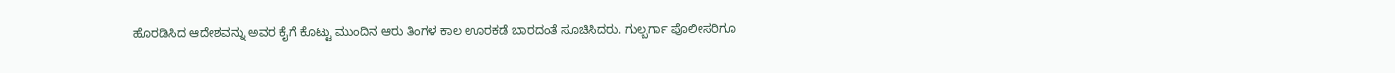ಹೊರಡಿಸಿದ ಆದೇಶವನ್ನು ಅವರ ಕೈಗೆ ಕೊಟ್ಟು ಮುಂದಿನ ಆರು ತಿಂಗಳ ಕಾಲ ಊರಕಡೆ ಬಾರದಂತೆ ಸೂಚಿಸಿದರು. ಗುಲ್ಬರ್ಗಾ ಪೊಲೀಸರಿಗೂ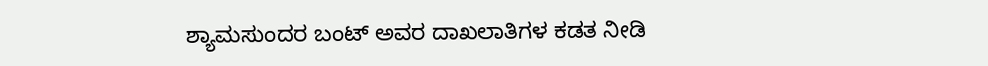ಶ್ಯಾಮಸುಂದರ ಬಂಟ್ ಅವರ ದಾಖಲಾತಿಗಳ ಕಡತ ನೀಡಿ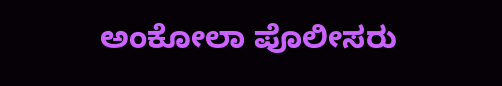ಅಂಕೋಲಾ ಪೊಲೀಸರು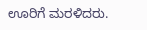ಊರಿಗೆ ಮರಳಿದರು.